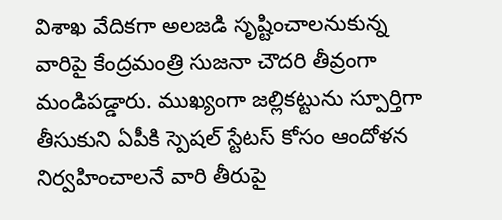విశాఖ వేదికగా అలజడి సృష్టించాలనుకున్న వారిపై కేంద్రమంత్రి సుజనా చౌదరి తీవ్రంగా మండిపడ్డారు. ముఖ్యంగా జల్లికట్టును స్పూర్తిగా తీసుకుని ఏపీకి స్పెషల్ స్టేటస్ కోసం ఆందోళన నిర్వహించాలనే వారి తీరుపై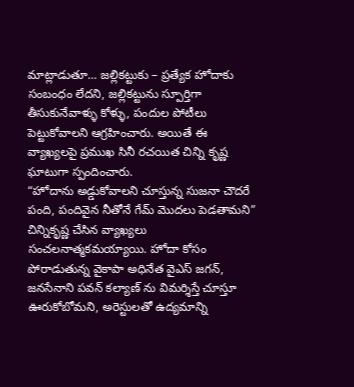మాట్లాడుతూ… జల్లికట్టుకు – ప్రత్యేక హోదాకు సంబంధం లేదని, జల్లికట్టును స్పూర్తిగా తీసుకునేవాళ్ళు కోళ్ళు, పందుల పోటీలు పెట్టుకోవాలని ఆగ్రహించారు. అయితే ఈ వ్యాఖ్యలపై ప్రముఖ సినీ రచయిత చిన్ని కృష్ణ ఘాటుగా స్పందించారు.
“హోదాను అడ్డుకోవాలని చూస్తున్న సుజనా చౌదరే పంది, పందివైన నీతోనే గేమ్ మొదలు పెడతామని” చిన్నికృష్ణ చేసిన వ్యాఖ్యలు సంచలనాత్మకమయ్యాయి. హోదా కోసం పోరాడుతున్న వైకాపా అధినేత వైఎస్ జగన్, జనసేనాని పవన్ కల్యాణ్ ను విమర్శిస్తే చూస్తూ ఊరుకోబోమని, అరెస్టులతో ఉద్యమాన్ని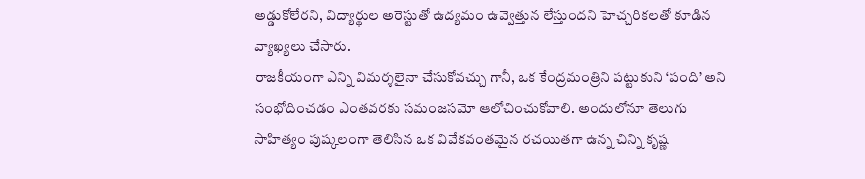అడ్డుకోలేరని, విద్యార్థుల అరెస్టుతో ఉద్యమం ఉవ్వెత్తున లేస్తుందని హెచ్చరికలతో కూడిన వ్యాఖ్యలు చేసారు.
రాజకీయంగా ఎన్ని విమర్శలైనా చేసుకోవచ్చు గానీ, ఒక కేంద్రమంత్రిని పట్టుకుని ‘పంది’ అని సంభోదించడం ఎంతవరకు సమంజసమో ఆలోచించుకోవాలి. అందులోనూ తెలుగు సాహిత్యం పుష్కలంగా తెలిసిన ఒక వివేకవంతమైన రచయితగా ఉన్న చిన్ని కృష్ణ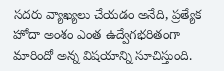సదరు వ్యాఖ్యలు చేయడం అనేది, ప్రత్యేక హోదా అంశం ఎంత ఉద్వేగభరితంగా మారిందో అన్న విషయాన్ని సూచిస్తుంది.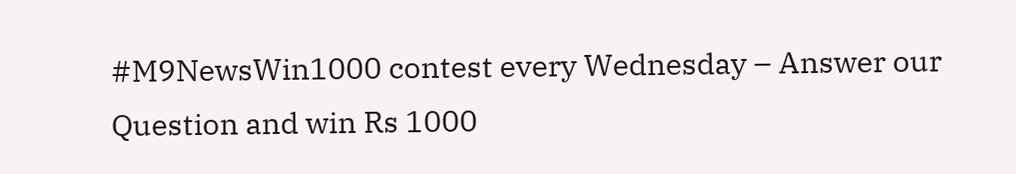#M9NewsWin1000 contest every Wednesday – Answer our Question and win Rs 1000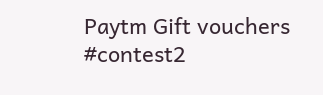Paytm Gift vouchers #contest2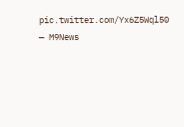pic.twitter.com/Yx6Z5Wql50
— M9News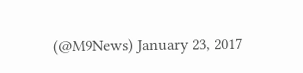(@M9News) January 23, 2017